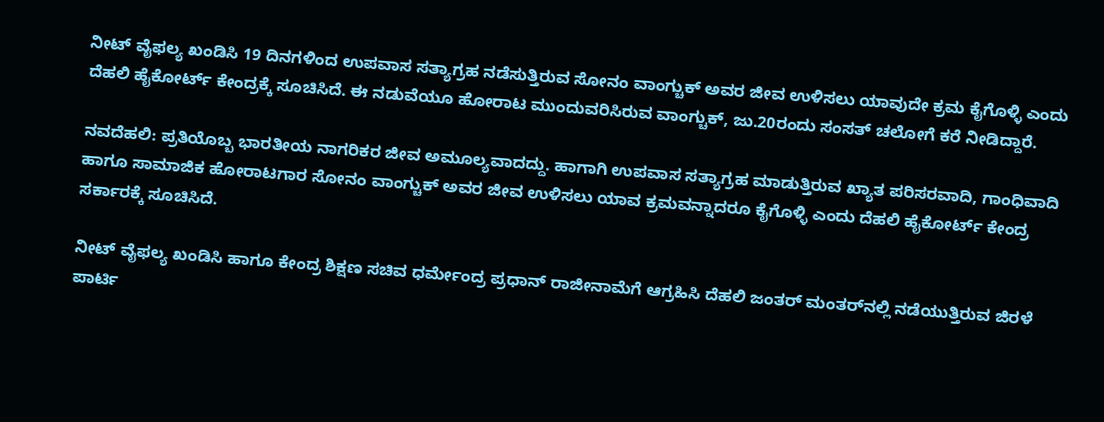ನೀಟ್‌ ವೈಫಲ್ಯ ಖಂಡಿಸಿ 19 ದಿನಗಳಿಂದ ಉಪವಾಸ ಸತ್ಯಾಗ್ರಹ ನಡೆಸುತ್ತಿರುವ ಸೋನಂ ವಾಂಗ್ಚುಕ್ ಅವರ ಜೀವ ಉಳಿಸಲು ಯಾವುದೇ ಕ್ರಮ ಕೈಗೊಳ್ಳಿ ಎಂದು ದೆಹಲಿ ಹೈಕೋರ್ಟ್‌ ಕೇಂದ್ರಕ್ಕೆ ಸೂಚಿಸಿದೆ. ಈ ನಡುವೆಯೂ ಹೋರಾಟ ಮುಂದುವರಿಸಿರುವ ವಾಂಗ್ಚುಕ್, ಜು.20ರಂದು ಸಂಸತ್ ಚಲೋಗೆ ಕರೆ ನೀಡಿದ್ದಾರೆ.

ನವದೆಹಲಿ: ಪ್ರತಿಯೊಬ್ಬ ಭಾರತೀಯ ನಾಗರಿಕರ ಜೀವ ಅಮೂಲ್ಯವಾದದ್ದು. ಹಾಗಾಗಿ ಉಪವಾಸ ಸತ್ಯಾಗ್ರಹ ಮಾಡುತ್ತಿರುವ ಖ್ಯಾತ ಪರಿಸರವಾದಿ, ಗಾಂಧಿವಾದಿ ಹಾಗೂ ಸಾಮಾಜಿಕ ಹೋರಾಟಗಾರ ಸೋನಂ ವಾಂಗ್ಚುಕ್ ಅವರ ಜೀವ ಉಳಿಸಲು ಯಾವ ಕ್ರಮವನ್ನಾದರೂ ಕೈಗೊಳ್ಳಿ ಎಂದು ದೆಹಲಿ ಹೈಕೋರ್ಟ್‌ ಕೇಂದ್ರ ಸರ್ಕಾರಕ್ಕೆ ಸೂಚಿಸಿದೆ.

ನೀಟ್‌ ವೈಫಲ್ಯ ಖಂಡಿಸಿ ಹಾಗೂ ಕೇಂದ್ರ ಶಿಕ್ಷಣ ಸಚಿವ ಧರ್ಮೇಂದ್ರ ಪ್ರಧಾನ್‌ ರಾಜೀನಾಮೆಗೆ ಆಗ್ರಹಿಸಿ ದೆಹಲಿ ಜಂತರ್‌ ಮಂತರ್‌ನಲ್ಲಿ ನಡೆಯುತ್ತಿರುವ ಜಿರಳೆ ಪಾರ್ಟಿ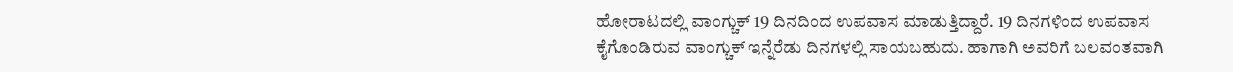ಹೋರಾಟದಲ್ಲಿ ವಾಂಗ್ಚುಕ್ 19 ದಿನದಿಂದ ಉಪವಾಸ ಮಾಡುತ್ತಿದ್ದಾರೆ. 19 ದಿನಗಳಿಂದ ಉಪವಾಸ ಕೈಗೊಂಡಿರುವ ವಾಂಗ್ಚುಕ್‌ ಇನ್ನೆರೆಡು ದಿನಗಳಲ್ಲಿ ಸಾಯಬಹುದು. ಹಾಗಾಗಿ ಅವರಿಗೆ ಬಲವಂತವಾಗಿ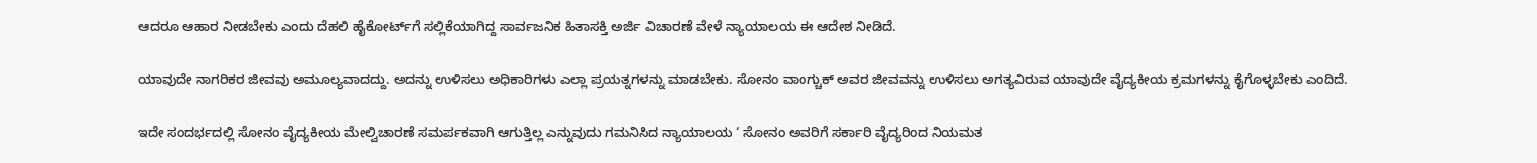ಆದರೂ ಆಹಾರ ನೀಡಬೇಕು ಎಂದು ದೆಹಲಿ ಹೈಕೋರ್ಟ್‌ಗೆ ಸಲ್ಲಿಕೆಯಾಗಿದ್ದ ಸಾರ್ವಜನಿಕ ಹಿತಾಸಕ್ತಿ ಅರ್ಜಿ ವಿಚಾರಣೆ ವೇಳೆ ನ್ಯಾಯಾಲಯ ಈ ಆದೇಶ ನೀಡಿದೆ.

ಯಾವುದೇ ನಾಗರಿಕರ ಜೀವವು ಅಮೂಲ್ಯವಾದದ್ದು. ಅದನ್ನು ಉಳಿಸಲು ಅಧಿಕಾರಿಗಳು ಎಲ್ಲಾ ಪ್ರಯತ್ನಗಳನ್ನು ಮಾಡಬೇಕು. ಸೋನಂ ವಾಂಗ್ಚುಕ್‌ ಅವರ ಜೀವವನ್ನು ಉಳಿಸಲು ಅಗತ್ಯವಿರುವ ಯಾವುದೇ ವೈದ್ಯಕೀಯ ಕ್ರಮಗಳನ್ನು ಕೈಗೊಳ್ಳಬೇಕು ಎಂದಿದೆ.

ಇದೇ ಸಂದರ್ಭದಲ್ಲಿ ಸೋನಂ ವೈದ್ಯಕೀಯ ಮೇಲ್ವಿಚಾರಣೆ ಸಮರ್ಪಕವಾಗಿ ಆಗುತ್ತಿಲ್ಲ ಎನ್ನುವುದು ಗಮನಿಸಿದ ನ್ಯಾಯಾಲಯ ‘ ಸೋನಂ ಅವರಿಗೆ ಸರ್ಕಾರಿ ವೈದ್ಯರಿಂದ ನಿಯಮತ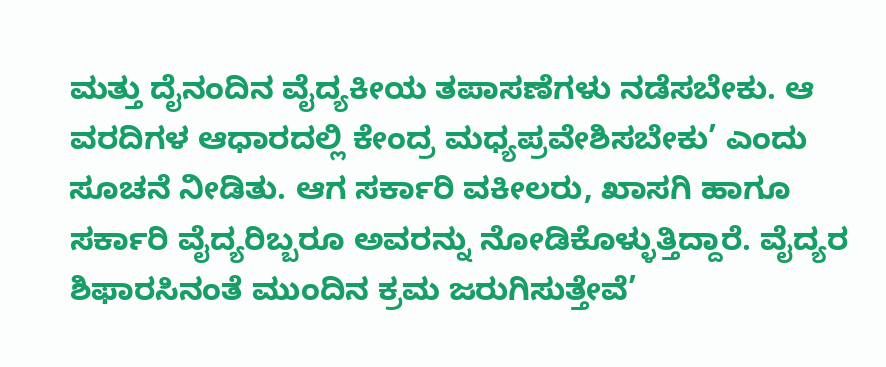ಮತ್ತು ದೈನಂದಿನ ವೈದ್ಯಕೀಯ ತಪಾಸಣೆಗಳು ನಡೆಸಬೇಕು. ಆ ವರದಿಗಳ ಆಧಾರದಲ್ಲಿ ಕೇಂದ್ರ ಮಧ್ಯಪ್ರವೇಶಿಸಬೇಕು’ ಎಂದು ಸೂಚನೆ ನೀಡಿತು. ಆಗ ಸರ್ಕಾರಿ ವಕೀಲರು, ಖಾಸಗಿ ಹಾಗೂ ಸರ್ಕಾರಿ ವೈದ್ಯರಿಬ್ಬರೂ ಅವರನ್ನು ನೋಡಿಕೊಳ್ಳುತ್ತಿದ್ದಾರೆ. ವೈದ್ಯರ ಶಿಫಾರಸಿನಂತೆ ಮುಂದಿನ ಕ್ರಮ ಜರುಗಿಸುತ್ತೇವೆ’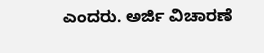ಎಂದರು. ಅರ್ಜಿ ವಿಚಾರಣೆ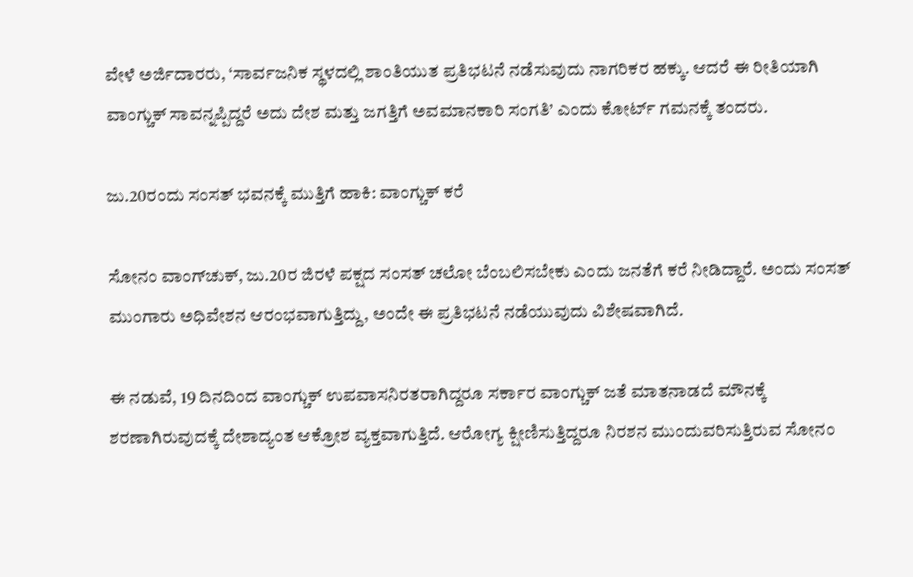ವೇಳೆ ಅರ್ಜಿದಾರರು, ‘ಸಾರ್ವಜನಿಕ ಸ್ಥಳದಲ್ಲಿ ಶಾಂತಿಯುತ ಪ್ರತಿಭಟನೆ ನಡೆಸುವುದು ನಾಗರಿಕರ ಹಕ್ಕು. ಆದರೆ ಈ ರೀತಿಯಾಗಿ ವಾಂಗ್ಚುಕ್‌ ಸಾವನ್ನಪ್ಪಿದ್ದರೆ ಅದು ದೇಶ ಮತ್ತು ಜಗತ್ತಿಗೆ ಅವಮಾನಕಾರಿ ಸಂಗತಿ’ ಎಂದು ಕೋರ್ಟ್‌ ಗಮನಕ್ಕೆ ತಂದರು.

ಜು.20ರಂದು ಸಂಸತ್‌ ಭವನಕ್ಕೆ ಮುತ್ತಿಗೆ ಹಾಕಿ: ವಾಂಗ್ಚುಕ್‌ ಕರೆ

ಸೋನಂ ವಾಂಗ್‌ಚುಕ್‌, ಜು.20ರ ಜಿರಳೆ ಪಕ್ಷದ ಸಂಸತ್‌ ಚಲೋ ಬೆಂಬಲಿಸಬೇಕು ಎಂದು ಜನತೆಗೆ ಕರೆ ನೀಡಿದ್ದಾರೆ. ಅಂದು ಸಂಸತ್‌ ಮುಂಗಾರು ಅಧಿವೇಶನ ಆರಂಭವಾಗುತ್ತಿದ್ದು, ಅಂದೇ ಈ ಪ್ರತಿಭಟನೆ ನಡೆಯುವುದು ವಿಶೇಷವಾಗಿದೆ.

ಈ ನಡುವೆ, 19 ದಿನದಿಂದ ವಾಂಗ್ಚುಕ್‌ ಉಪವಾಸನಿರತರಾಗಿದ್ದರೂ ಸರ್ಕಾರ ವಾಂಗ್ಚುಕ್ ಜತೆ ಮಾತನಾಡದೆ ಮೌನಕ್ಕೆ ಶರಣಾಗಿರುವುದಕ್ಕೆ ದೇಶಾದ್ಯಂತ ಆಕ್ರೋಶ ವ್ಯಕ್ತವಾಗುತ್ತಿದೆ. ಆರೋಗ್ಯ ಕ್ಷೀಣಿಸುತ್ತಿದ್ದರೂ ನಿರಶನ ಮುಂದುವರಿಸುತ್ತಿರುವ ಸೋನಂ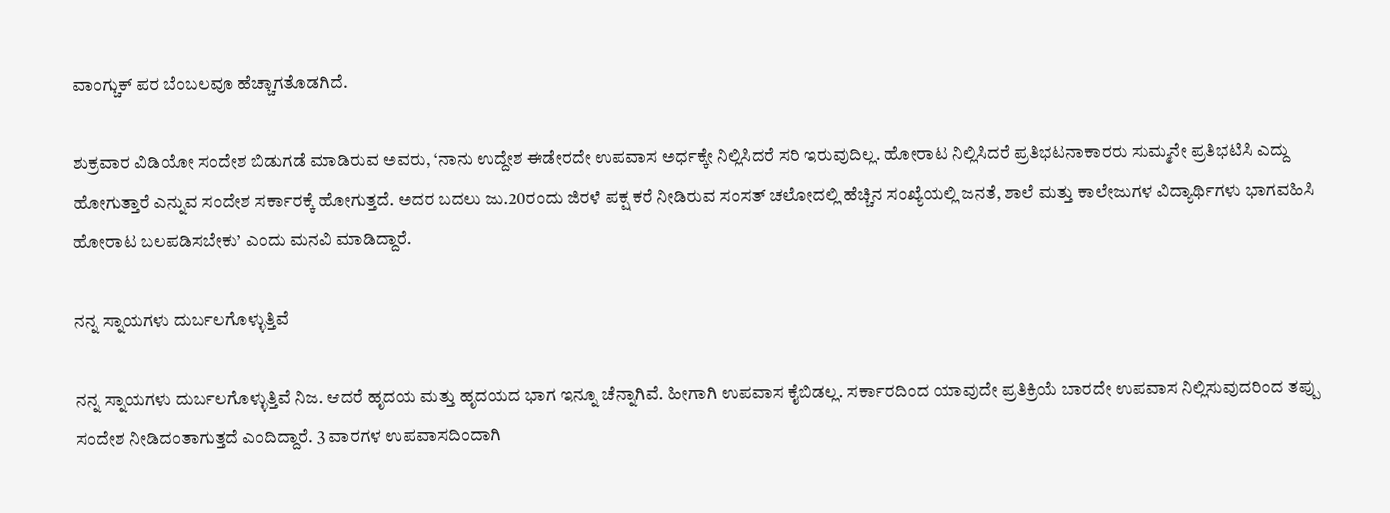ವಾಂಗ್ಚುಕ್‌ ಪರ ಬೆಂಬಲವೂ ಹೆಚ್ಚಾಗತೊಡಗಿದೆ.

ಶುಕ್ರವಾರ ವಿಡಿಯೋ ಸಂದೇಶ ಬಿಡುಗಡೆ ಮಾಡಿರುವ ಅವರು, ‘ನಾನು ಉದ್ದೇಶ ಈಡೇರದೇ ಉಪವಾಸ ಅರ್ಧಕ್ಕೇ ನಿಲ್ಲಿಸಿದರೆ ಸರಿ ಇರುವುದಿಲ್ಲ. ಹೋರಾಟ ನಿಲ್ಲಿಸಿದರೆ ಪ್ರತಿಭಟನಾಕಾರರು ಸುಮ್ಮನೇ ಪ್ರತಿಭಟಿಸಿ ಎದ್ದು ಹೋಗುತ್ತಾರೆ ಎನ್ನುವ ಸಂದೇಶ ಸರ್ಕಾರಕ್ಕೆ ಹೋಗುತ್ತದೆ. ಅದರ ಬದಲು ಜು.20ರಂದು ಜಿರಳೆ ಪಕ್ಷ ಕರೆ ನೀಡಿರುವ ಸಂಸತ್‌ ಚಲೋದಲ್ಲಿ ಹೆಚ್ಚಿನ ಸಂಖ್ಯೆಯಲ್ಲಿ ಜನತೆ, ಶಾಲೆ ಮತ್ತು ಕಾಲೇಜುಗಳ ವಿದ್ಯಾರ್ಥಿಗಳು ಭಾಗವಹಿಸಿ ಹೋರಾಟ ಬಲಪಡಿಸಬೇಕು’ ಎಂದು ಮನವಿ ಮಾಡಿದ್ದಾರೆ.

ನನ್ನ ಸ್ನಾಯಗಳು ದುರ್ಬಲಗೊಳ್ಳುತ್ತಿವೆ

ನನ್ನ ಸ್ನಾಯಗಳು ದುರ್ಬಲಗೊಳ್ಳುತ್ತಿವೆ ನಿಜ. ಆದರೆ ಹೃದಯ ಮತ್ತು ಹೃದಯದ ಭಾಗ ಇನ್ನೂ ಚೆನ್ನಾಗಿವೆ. ಹೀಗಾಗಿ ಉಪವಾಸ ಕೈಬಿಡಲ್ಲ. ಸರ್ಕಾರದಿಂದ ಯಾವುದೇ ಪ್ರತಿಕ್ರಿಯೆ ಬಾರದೇ ಉಪವಾಸ ನಿಲ್ಲಿಸುವುದರಿಂದ ತಪ್ಪು ಸಂದೇಶ ನೀಡಿದಂತಾಗುತ್ತದೆ ಎಂದಿದ್ದಾರೆ. 3 ವಾರಗಳ ಉಪವಾಸದಿಂದಾಗಿ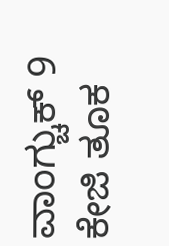ವಾಂಗ್ಚುಕ್‌ 9 ಕೇಜಿ ತೂಕ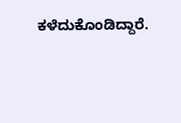ಕಳೆದುಕೊಂಡಿದ್ದಾರೆ.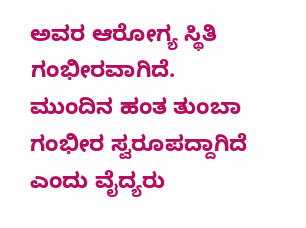ಅವರ ಆರೋಗ್ಯ ಸ್ಥಿತಿ ಗಂಭೀರವಾಗಿದೆ. ಮುಂದಿನ ಹಂತ ತುಂಬಾ ಗಂಭೀರ ಸ್ವರೂಪದ್ದಾಗಿದೆ ಎಂದು ವೈದ್ಯರು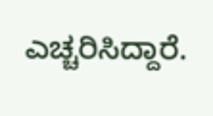ಎಚ್ಚರಿಸಿದ್ದಾರೆ.